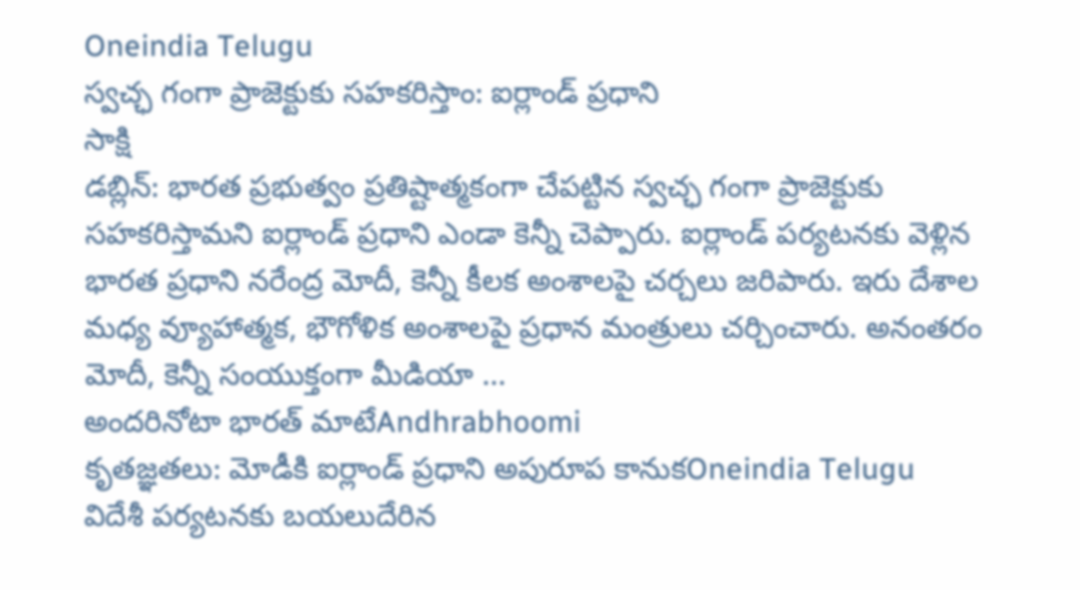Oneindia Telugu
స్వచ్ఛ గంగా ప్రాజెక్టుకు సహకరిస్తాం: ఐర్లాండ్ ప్రధాని
సాక్షి
డబ్లిన్: భారత ప్రభుత్వం ప్రతిష్టాత్మకంగా చేపట్టిన స్వచ్ఛ గంగా ప్రాజెక్టుకు సహకరిస్తామని ఐర్లాండ్ ప్రధాని ఎండా కెన్నీ చెప్పారు. ఐర్లాండ్ పర్యటనకు వెళ్లిన భారత ప్రధాని నరేంద్ర మోదీ, కెన్నీ కీలక అంశాలపై చర్చలు జరిపారు. ఇరు దేశాల మధ్య వ్యూహాత్మక, భౌగోళిక అంశాలపై ప్రధాన మంత్రులు చర్చించారు. అనంతరం మోదీ, కెన్నీ సంయుక్తంగా మీడియా ...
అందరినోటా భారత్ మాటేAndhrabhoomi
కృతజ్ఞతలు: మోడీకి ఐర్లాండ్ ప్రధాని అపురూప కానుకOneindia Telugu
విదేశీ పర్యటనకు బయలుదేరిన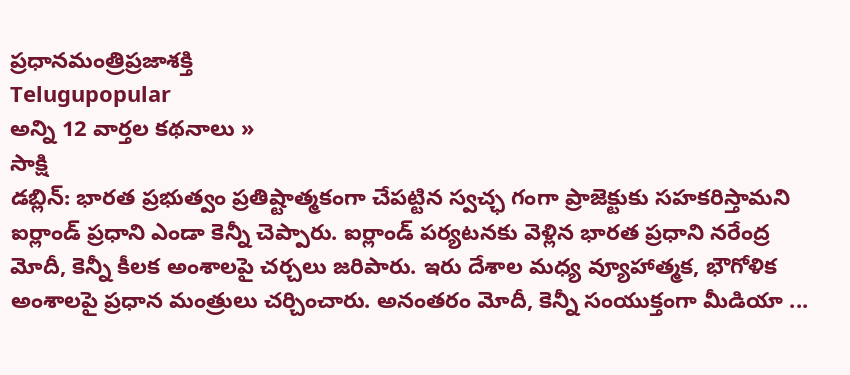ప్రధానమంత్రిప్రజాశక్తి
Telugupopular
అన్ని 12 వార్తల కథనాలు »
సాక్షి
డబ్లిన్: భారత ప్రభుత్వం ప్రతిష్టాత్మకంగా చేపట్టిన స్వచ్ఛ గంగా ప్రాజెక్టుకు సహకరిస్తామని ఐర్లాండ్ ప్రధాని ఎండా కెన్నీ చెప్పారు. ఐర్లాండ్ పర్యటనకు వెళ్లిన భారత ప్రధాని నరేంద్ర మోదీ, కెన్నీ కీలక అంశాలపై చర్చలు జరిపారు. ఇరు దేశాల మధ్య వ్యూహాత్మక, భౌగోళిక అంశాలపై ప్రధాన మంత్రులు చర్చించారు. అనంతరం మోదీ, కెన్నీ సంయుక్తంగా మీడియా ...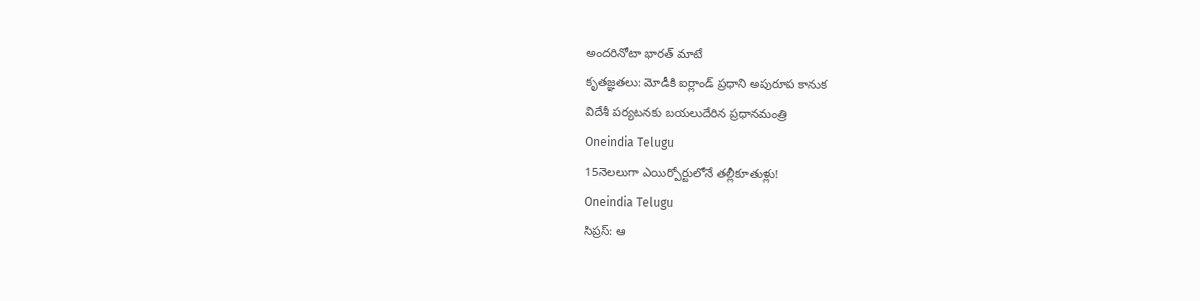అందరినోటా భారత్ మాటే
కృతజ్ఞతలు: మోడీకి ఐర్లాండ్ ప్రధాని అపురూప కానుక
విదేశీ పర్యటనకు బయలుదేరిన ప్రధానమంత్రి
Oneindia Telugu
15నెలలుగా ఎయిర్పోర్టులోనే తల్లీకూతుళ్లు!
Oneindia Telugu
సిప్రస్: ఆ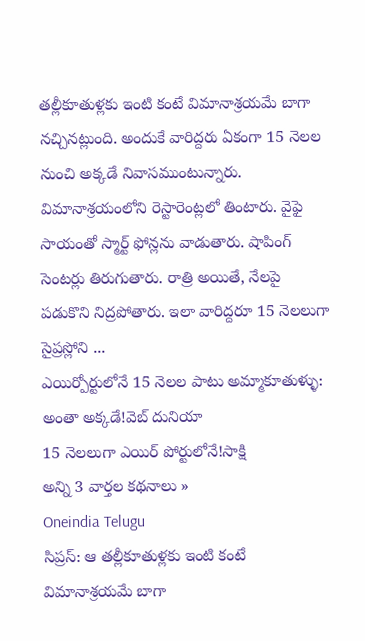తల్లీకూతుళ్లకు ఇంటి కంటే విమానాశ్రయమే బాగా నచ్చినట్లుంది. అందుకే వారిద్దరు ఏకంగా 15 నెలల నుంచి అక్కడే నివాసముంటున్నారు. విమానాశ్రయంలోని రెస్టారెంట్లలో తింటారు. వైఫై సాయంతో స్మార్ట్ ఫోన్లను వాడుతారు. షాపింగ్ సెంటర్లు తిరుగుతారు. రాత్రి అయితే, నేలపై పడుకొని నిద్రపోతారు. ఇలా వారిద్దరూ 15 నెలలుగా సైప్రస్లోని ...
ఎయిర్పోర్టులోనే 15 నెలల పాటు అమ్మాకూతుళ్ళు: అంతా అక్కడే!వెబ్ దునియా
15 నెలలుగా ఎయిర్ పోర్టులోనే!సాక్షి
అన్ని 3 వార్తల కథనాలు »
Oneindia Telugu
సిప్రస్: ఆ తల్లీకూతుళ్లకు ఇంటి కంటే విమానాశ్రయమే బాగా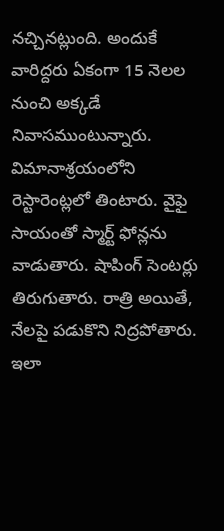నచ్చినట్లుంది. అందుకే వారిద్దరు ఏకంగా 15 నెలల నుంచి అక్కడే నివాసముంటున్నారు. విమానాశ్రయంలోని రెస్టారెంట్లలో తింటారు. వైఫై సాయంతో స్మార్ట్ ఫోన్లను వాడుతారు. షాపింగ్ సెంటర్లు తిరుగుతారు. రాత్రి అయితే, నేలపై పడుకొని నిద్రపోతారు. ఇలా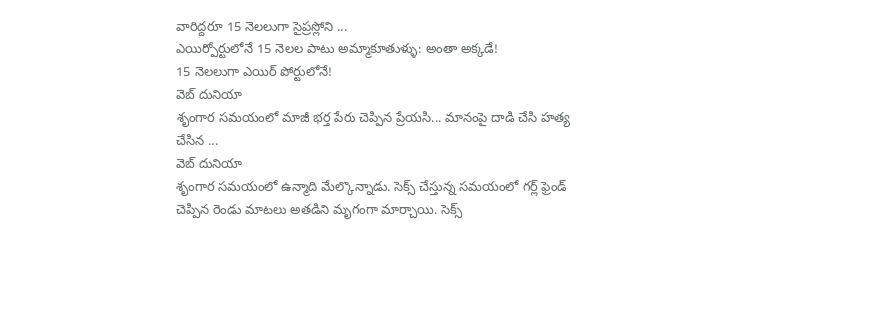వారిద్దరూ 15 నెలలుగా సైప్రస్లోని ...
ఎయిర్పోర్టులోనే 15 నెలల పాటు అమ్మాకూతుళ్ళు: అంతా అక్కడే!
15 నెలలుగా ఎయిర్ పోర్టులోనే!
వెబ్ దునియా
శృంగార సమయంలో మాజీ భర్త పేరు చెప్పిన ప్రేయసి... మానంపై దాడి చేసి హత్య చేసిన ...
వెబ్ దునియా
శృంగార సమయంలో ఉన్మాది మేల్కొన్నాడు. సెక్స్ చేస్తున్న సమయంలో గర్ల్ ఫ్రెండ్ చెప్పిన రెండు మాటలు అతడిని మృగంగా మార్చాయి. సెక్స్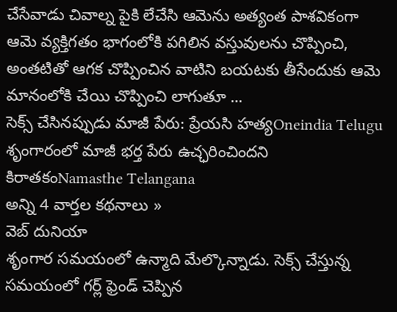చేసేవాడు చివాల్న పైకి లేచేసి ఆమెను అత్యంత పాశవికంగా ఆమె వ్యక్తిగతం భాగంలోకి పగిలిన వస్తువులను చొప్పించి, అంతటితో ఆగక చొప్పించిన వాటిని బయటకు తీసేందుకు ఆమె మానంలోకి చేయి చొప్పించి లాగుతూ ...
సెక్స్ చేసినప్పుడు మాజీ పేరు: ప్రేయసి హత్యOneindia Telugu
శృంగారంలో మాజీ భర్త పేరు ఉచ్ఛరించిందని కిరాతకంNamasthe Telangana
అన్ని 4 వార్తల కథనాలు »
వెబ్ దునియా
శృంగార సమయంలో ఉన్మాది మేల్కొన్నాడు. సెక్స్ చేస్తున్న సమయంలో గర్ల్ ఫ్రెండ్ చెప్పిన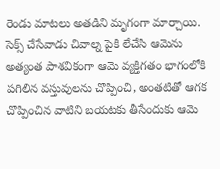రెండు మాటలు అతడిని మృగంగా మార్చాయి. సెక్స్ చేసేవాడు చివాల్న పైకి లేచేసి ఆమెను అత్యంత పాశవికంగా ఆమె వ్యక్తిగతం భాగంలోకి పగిలిన వస్తువులను చొప్పించి, అంతటితో ఆగక చొప్పించిన వాటిని బయటకు తీసేందుకు ఆమె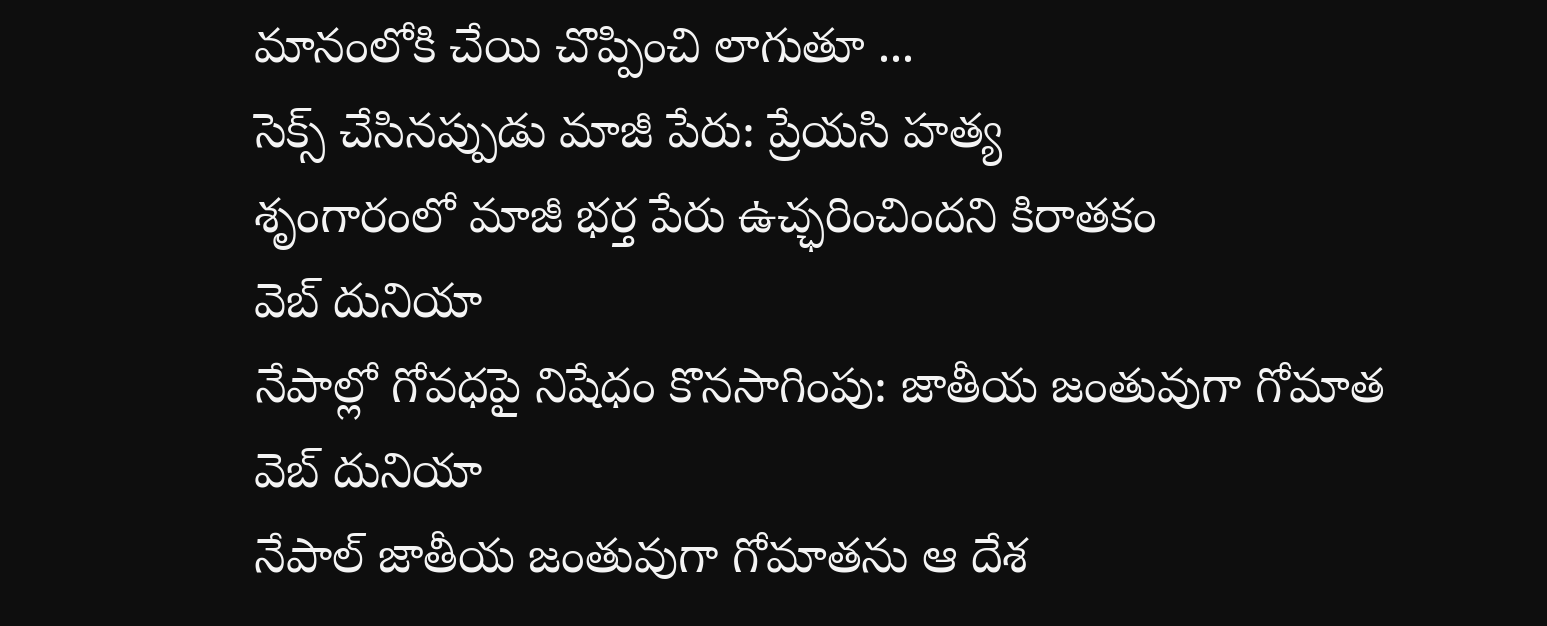మానంలోకి చేయి చొప్పించి లాగుతూ ...
సెక్స్ చేసినప్పుడు మాజీ పేరు: ప్రేయసి హత్య
శృంగారంలో మాజీ భర్త పేరు ఉచ్ఛరించిందని కిరాతకం
వెబ్ దునియా
నేపాల్లో గోవధపై నిషేధం కొనసాగింపు: జాతీయ జంతువుగా గోమాత
వెబ్ దునియా
నేపాల్ జాతీయ జంతువుగా గోమాతను ఆ దేశ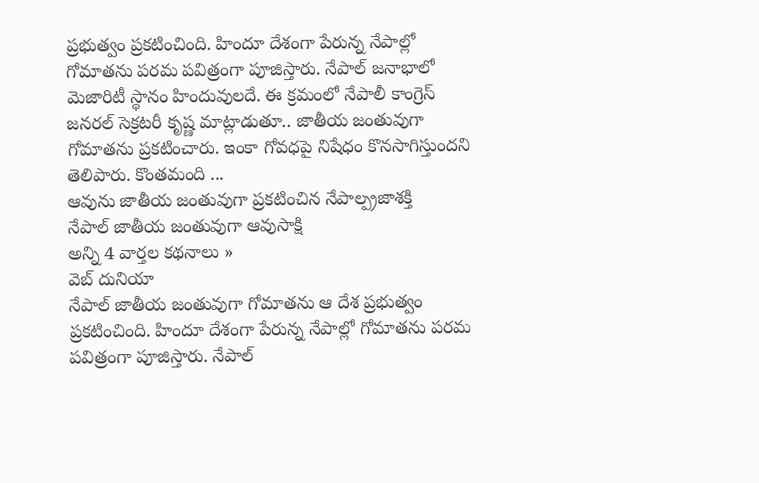ప్రభుత్వం ప్రకటించింది. హిందూ దేశంగా పేరున్న నేపాల్లో గోమాతను పరమ పవిత్రంగా పూజిస్తారు. నేపాల్ జనాభాలో మెజారిటీ స్థానం హిందువులదే. ఈ క్రమంలో నేపాలీ కాంగ్రెస్ జనరల్ సెక్రటరీ కృష్ణ మాట్లాడుతూ.. జాతీయ జంతువుగా గోమాతను ప్రకటించారు. ఇంకా గోవధపై నిషేధం కొనసాగిస్తుందని తెలిపారు. కొంతమంది ...
ఆవును జాతీయ జంతువుగా ప్రకటించిన నేపాల్ప్రజాశక్తి
నేపాల్ జాతీయ జంతువుగా ఆవుసాక్షి
అన్ని 4 వార్తల కథనాలు »
వెబ్ దునియా
నేపాల్ జాతీయ జంతువుగా గోమాతను ఆ దేశ ప్రభుత్వం ప్రకటించింది. హిందూ దేశంగా పేరున్న నేపాల్లో గోమాతను పరమ పవిత్రంగా పూజిస్తారు. నేపాల్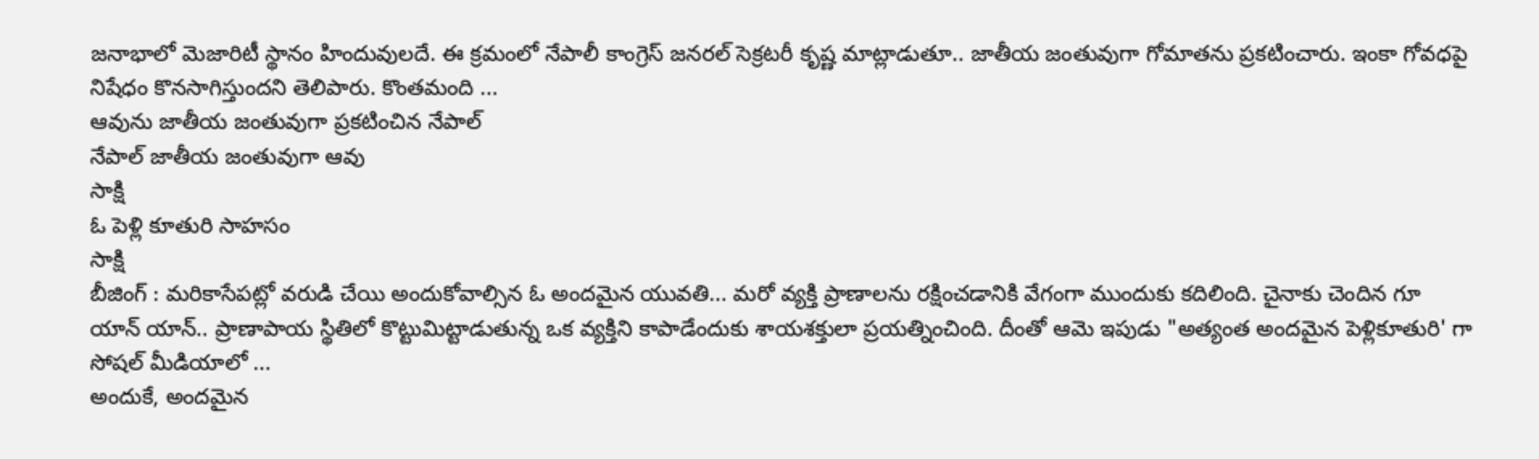జనాభాలో మెజారిటీ స్థానం హిందువులదే. ఈ క్రమంలో నేపాలీ కాంగ్రెస్ జనరల్ సెక్రటరీ కృష్ణ మాట్లాడుతూ.. జాతీయ జంతువుగా గోమాతను ప్రకటించారు. ఇంకా గోవధపై నిషేధం కొనసాగిస్తుందని తెలిపారు. కొంతమంది ...
ఆవును జాతీయ జంతువుగా ప్రకటించిన నేపాల్
నేపాల్ జాతీయ జంతువుగా ఆవు
సాక్షి
ఓ పెళ్లి కూతురి సాహసం
సాక్షి
బీజింగ్ : మరికాసేపట్లో వరుడి చేయి అందుకోవాల్సిన ఓ అందమైన యువతి... మరో వ్యక్తి ప్రాణాలను రక్షించడానికి వేగంగా ముందుకు కదిలింది. చైనాకు చెందిన గూ యాన్ యాన్.. ప్రాణాపాయ స్థితిలో కొట్టుమిట్టాడుతున్న ఒక వ్యక్తిని కాపాడేందుకు శాయశక్తులా ప్రయత్నించింది. దీంతో ఆమె ఇపుడు "అత్యంత అందమైన పెళ్లికూతురి' గా సోషల్ మీడియాలో ...
అందుకే, అందమైన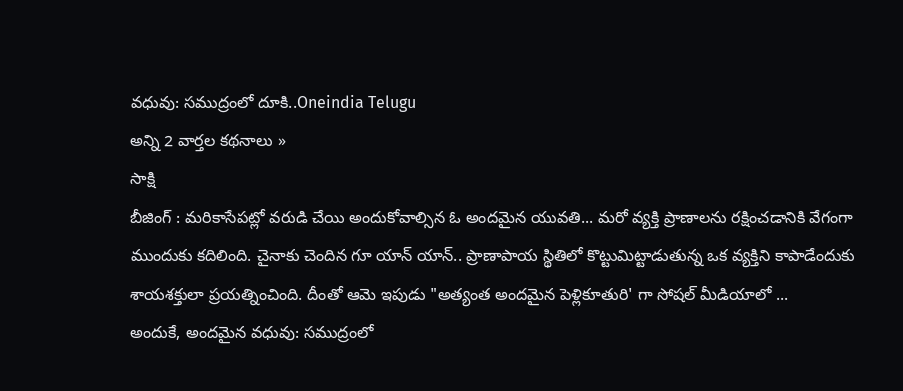వధువు: సముద్రంలో దూకి..Oneindia Telugu
అన్ని 2 వార్తల కథనాలు »
సాక్షి
బీజింగ్ : మరికాసేపట్లో వరుడి చేయి అందుకోవాల్సిన ఓ అందమైన యువతి... మరో వ్యక్తి ప్రాణాలను రక్షించడానికి వేగంగా ముందుకు కదిలింది. చైనాకు చెందిన గూ యాన్ యాన్.. ప్రాణాపాయ స్థితిలో కొట్టుమిట్టాడుతున్న ఒక వ్యక్తిని కాపాడేందుకు శాయశక్తులా ప్రయత్నించింది. దీంతో ఆమె ఇపుడు "అత్యంత అందమైన పెళ్లికూతురి' గా సోషల్ మీడియాలో ...
అందుకే, అందమైన వధువు: సముద్రంలో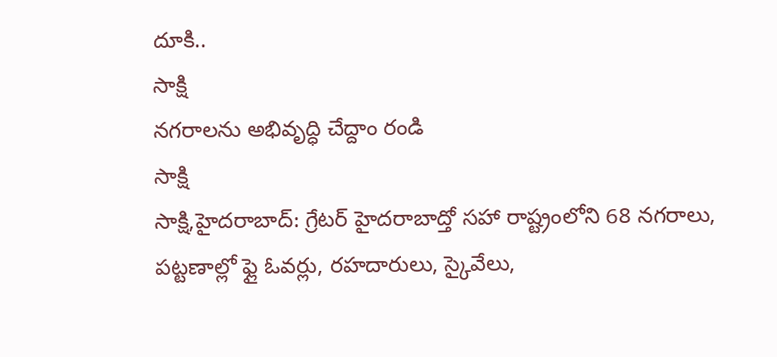దూకి..
సాక్షి
నగరాలను అభివృద్ధి చేద్దాం రండి
సాక్షి
సాక్షి,హైదరాబాద్: గ్రేటర్ హైదరాబాద్తో సహా రాష్ట్రంలోని 68 నగరాలు, పట్టణాల్లో ఫ్లై ఓవర్లు, రహదారులు, స్కైవేలు,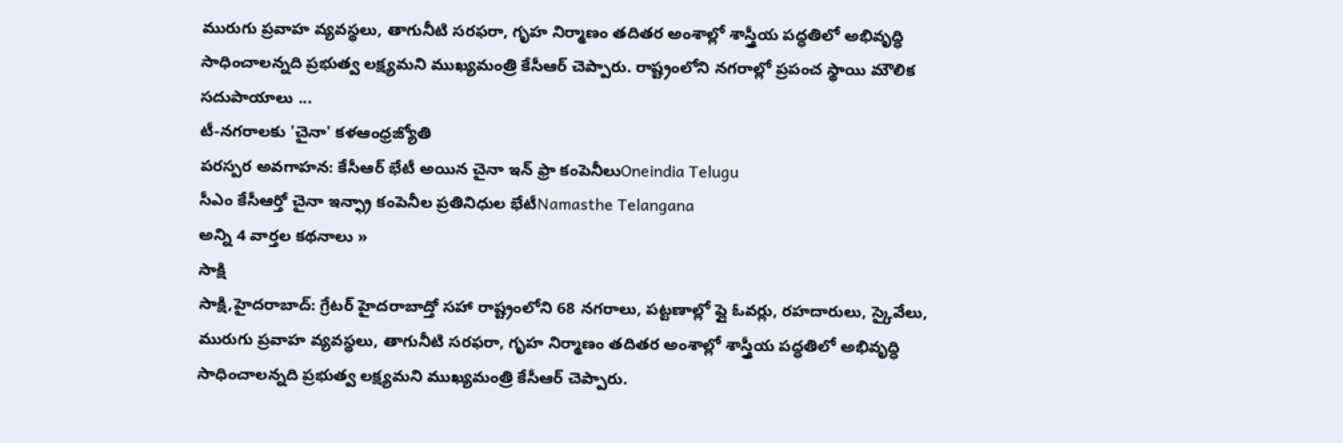మురుగు ప్రవాహ వ్యవస్థలు, తాగునీటి సరఫరా, గృహ నిర్మాణం తదితర అంశాల్లో శాస్త్రీయ పద్ధతిలో అభివృద్ధి సాధించాలన్నది ప్రభుత్వ లక్ష్యమని ముఖ్యమంత్రి కేసీఆర్ చెప్పారు. రాష్ట్రంలోని నగరాల్లో ప్రపంచ స్థాయి మౌలిక సదుపాయాలు ...
టీ-నగరాలకు 'చైనా' కళఆంధ్రజ్యోతి
పరస్పర అవగాహన: కేసీఆర్ భేటీ అయిన చైనా ఇన్ ఫ్రా కంపెనీలుOneindia Telugu
సీఎం కేసీఆర్తో చైనా ఇన్ఫ్రా కంపెనీల ప్రతినిధుల భేటీNamasthe Telangana
అన్ని 4 వార్తల కథనాలు »
సాక్షి
సాక్షి,హైదరాబాద్: గ్రేటర్ హైదరాబాద్తో సహా రాష్ట్రంలోని 68 నగరాలు, పట్టణాల్లో ఫ్లై ఓవర్లు, రహదారులు, స్కైవేలు, మురుగు ప్రవాహ వ్యవస్థలు, తాగునీటి సరఫరా, గృహ నిర్మాణం తదితర అంశాల్లో శాస్త్రీయ పద్ధతిలో అభివృద్ధి సాధించాలన్నది ప్రభుత్వ లక్ష్యమని ముఖ్యమంత్రి కేసీఆర్ చెప్పారు.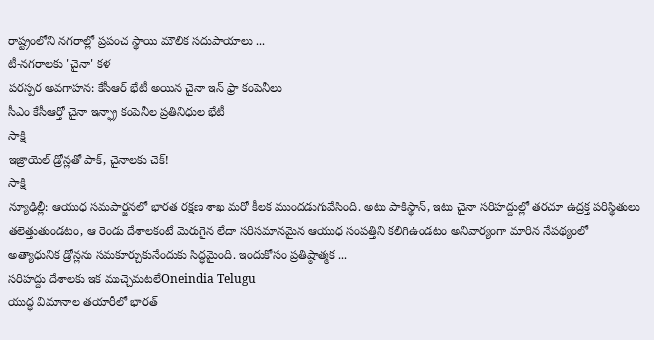రాష్ట్రంలోని నగరాల్లో ప్రపంచ స్థాయి మౌలిక సదుపాయాలు ...
టీ-నగరాలకు 'చైనా' కళ
పరస్పర అవగాహన: కేసీఆర్ భేటీ అయిన చైనా ఇన్ ఫ్రా కంపెనీలు
సీఎం కేసీఆర్తో చైనా ఇన్ఫ్రా కంపెనీల ప్రతినిధుల భేటీ
సాక్షి
ఇజ్రాయెల్ డ్రోన్లతో పాక్, చైనాలకు చెక్!
సాక్షి
న్యూఢిల్లీ: ఆయుధ సమపార్జనలో భారత రక్షణ శాఖ మరో కీలక ముందడుగువేసింది. అటు పాకిస్థాన్, ఇటు చైనా సరిహద్దుల్లో తరచూ ఉద్రక్త పరిస్థితులు తలెత్తుతుండటం, ఆ రెండు దేశాలకంటే మెరుగైన లేదా సరిసమానమైన ఆయుధ సంపత్తిని కలిగిఉండటం అనివార్యంగా మారిన నేపథ్యంలో అత్యాధునిక డ్రోన్లను సమకూర్చుకునేందుకు సిద్ధమైంది. ఇందుకోసం ప్రతిష్ఠాత్మక ...
సరిహద్దు దేశాలకు ఇక ముచ్చెమటలేOneindia Telugu
యుద్ధ విమానాల తయారీలో భారత్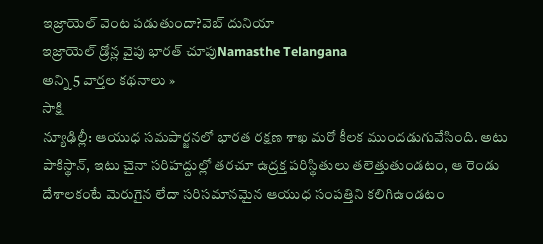ఇజ్రాయెల్ వెంట పడుతుందా?వెబ్ దునియా
ఇజ్రాయెల్ డ్రోన్ల వైపు భారత్ చూపుNamasthe Telangana
అన్ని 5 వార్తల కథనాలు »
సాక్షి
న్యూఢిల్లీ: ఆయుధ సమపార్జనలో భారత రక్షణ శాఖ మరో కీలక ముందడుగువేసింది. అటు పాకిస్థాన్, ఇటు చైనా సరిహద్దుల్లో తరచూ ఉద్రక్త పరిస్థితులు తలెత్తుతుండటం, ఆ రెండు దేశాలకంటే మెరుగైన లేదా సరిసమానమైన ఆయుధ సంపత్తిని కలిగిఉండటం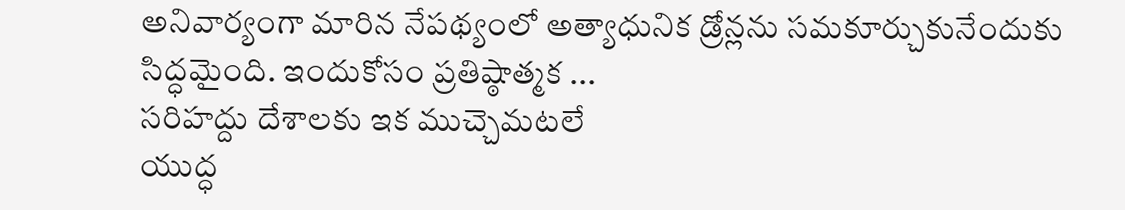అనివార్యంగా మారిన నేపథ్యంలో అత్యాధునిక డ్రోన్లను సమకూర్చుకునేందుకు సిద్ధమైంది. ఇందుకోసం ప్రతిష్ఠాత్మక ...
సరిహద్దు దేశాలకు ఇక ముచ్చెమటలే
యుద్ధ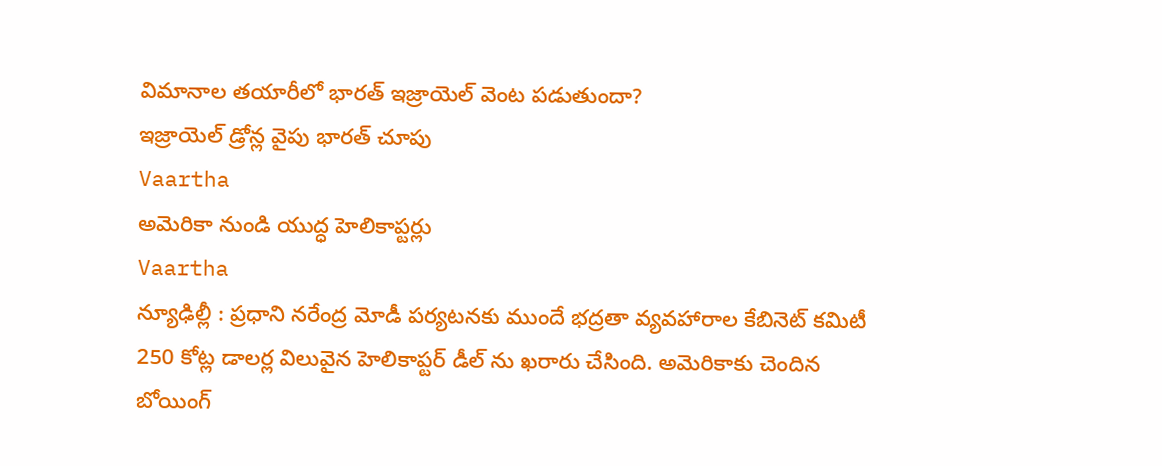విమానాల తయారీలో భారత్ ఇజ్రాయెల్ వెంట పడుతుందా?
ఇజ్రాయెల్ డ్రోన్ల వైపు భారత్ చూపు
Vaartha
అమెరికా నుండి యుద్ధ హెలికాప్టర్లు
Vaartha
న్యూఢిల్లీ : ప్రధాని నరేంద్ర మోడీ పర్యటనకు ముందే భద్రతా వ్యవహారాల కేబినెట్ కమిటీ 250 కోట్ల డాలర్ల విలువైన హెలికాప్టర్ డీల్ ను ఖరారు చేసింది. అమెరికాకు చెందిన బోయింగ్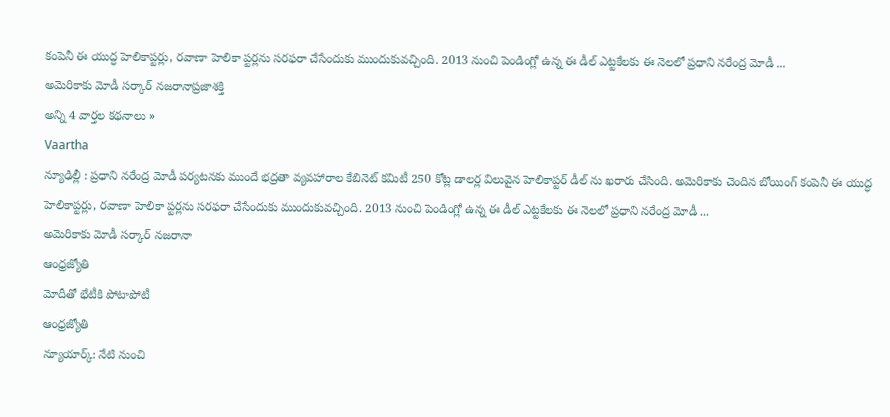కంపెనీ ఈ యుద్ధ హెలికాప్టర్లు, రవాణా హెలికా ప్టర్లను సరఫరా చేసేందుకు ముందుకువచ్చింది. 2013 నుంచి పెండింగ్లో ఉన్న ఈ డీల్ ఎట్టకేలకు ఈ నెలలో ప్రధాని నరేంద్ర మోడీ ...
అమెరికాకు మోడీ సర్కార్ నజరానాప్రజాశక్తి
అన్ని 4 వార్తల కథనాలు »
Vaartha
న్యూఢిల్లీ : ప్రధాని నరేంద్ర మోడీ పర్యటనకు ముందే భద్రతా వ్యవహారాల కేబినెట్ కమిటీ 250 కోట్ల డాలర్ల విలువైన హెలికాప్టర్ డీల్ ను ఖరారు చేసింది. అమెరికాకు చెందిన బోయింగ్ కంపెనీ ఈ యుద్ధ హెలికాప్టర్లు, రవాణా హెలికా ప్టర్లను సరఫరా చేసేందుకు ముందుకువచ్చింది. 2013 నుంచి పెండింగ్లో ఉన్న ఈ డీల్ ఎట్టకేలకు ఈ నెలలో ప్రధాని నరేంద్ర మోడీ ...
అమెరికాకు మోడీ సర్కార్ నజరానా
ఆంధ్రజ్యోతి
మోదీతో భేటీకి పోటాపోటీ
ఆంధ్రజ్యోతి
న్యూయార్క్: నేటి నుంచి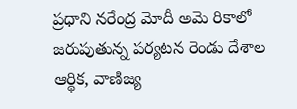ప్రధాని నరేంద్ర మోదీ అమె రికాలో జరుపుతున్న పర్యటన రెండు దేశాల ఆర్థిక, వాణిజ్య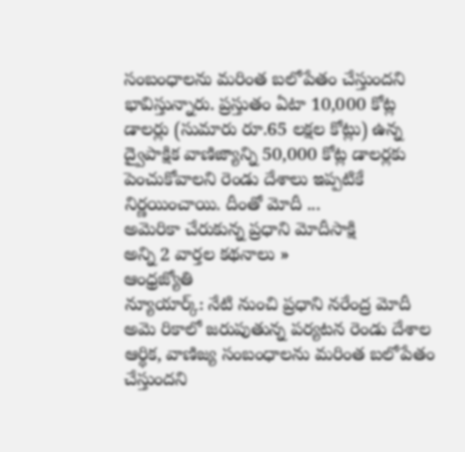సంబంధాలను మరింత బలోపేతం చేస్తుందని భావిస్తున్నారు. ప్రస్తుతం ఏటా 10,000 కోట్ల డాలర్లు (సుమారు రూ.65 లక్షల కోట్లు) ఉన్న ద్వైపాక్షిక వాణిజ్యాన్ని 50,000 కోట్ల డాలర్లకు పెంచుకోవాలని రెండు దేశాలు ఇప్పటికే నిర్ణయించాయి. దీంతో మోదీ ...
అమెరికా చేరుకున్న ప్రధాని మోదీసాక్షి
అన్ని 2 వార్తల కథనాలు »
ఆంధ్రజ్యోతి
న్యూయార్క్: నేటి నుంచి ప్రధాని నరేంద్ర మోదీ అమె రికాలో జరుపుతున్న పర్యటన రెండు దేశాల ఆర్థిక, వాణిజ్య సంబంధాలను మరింత బలోపేతం చేస్తుందని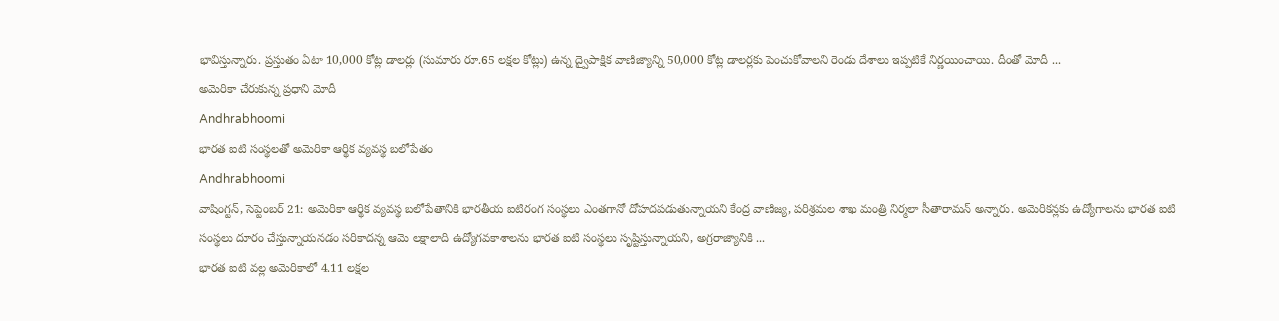భావిస్తున్నారు. ప్రస్తుతం ఏటా 10,000 కోట్ల డాలర్లు (సుమారు రూ.65 లక్షల కోట్లు) ఉన్న ద్వైపాక్షిక వాణిజ్యాన్ని 50,000 కోట్ల డాలర్లకు పెంచుకోవాలని రెండు దేశాలు ఇప్పటికే నిర్ణయించాయి. దీంతో మోదీ ...
అమెరికా చేరుకున్న ప్రధాని మోదీ
Andhrabhoomi
భారత ఐటి సంస్థలతో అమెరికా ఆర్థిక వ్యవస్థ బలోపేతం
Andhrabhoomi
వాషింగ్టన్, సెప్టెంబర్ 21: అమెరికా ఆర్థిక వ్యవస్థ బలోపేతానికి భారతీయ ఐటిరంగ సంస్థలు ఎంతగానో దోహదపడుతున్నాయని కేంద్ర వాణిజ్య, పరిశ్రమల శాఖ మంత్రి నిర్మలా సీతారామన్ అన్నారు. అమెరికన్లకు ఉద్యోగాలను భారత ఐటి సంస్థలు దూరం చేస్తున్నాయనడం సరికాదన్న ఆమె లక్షాలాది ఉద్యోగవకాశాలను భారత ఐటి సంస్థలు సృష్టిస్తున్నాయని, అగ్రరాజ్యానికి ...
భారత ఐటి వల్ల అమెరికాలో 4.11 లక్షల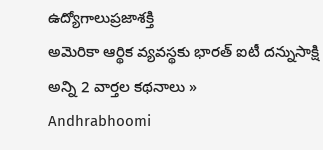ఉద్యోగాలుప్రజాశక్తి
అమెరికా ఆర్థిక వ్యవస్థకు భారత్ ఐటీ దన్నుసాక్షి
అన్ని 2 వార్తల కథనాలు »
Andhrabhoomi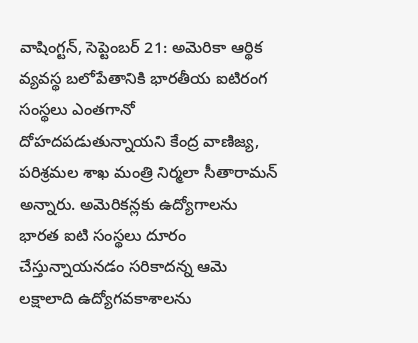వాషింగ్టన్, సెప్టెంబర్ 21: అమెరికా ఆర్థిక వ్యవస్థ బలోపేతానికి భారతీయ ఐటిరంగ సంస్థలు ఎంతగానో దోహదపడుతున్నాయని కేంద్ర వాణిజ్య, పరిశ్రమల శాఖ మంత్రి నిర్మలా సీతారామన్ అన్నారు. అమెరికన్లకు ఉద్యోగాలను భారత ఐటి సంస్థలు దూరం చేస్తున్నాయనడం సరికాదన్న ఆమె లక్షాలాది ఉద్యోగవకాశాలను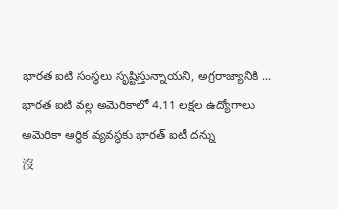భారత ఐటి సంస్థలు సృష్టిస్తున్నాయని, అగ్రరాజ్యానికి ...
భారత ఐటి వల్ల అమెరికాలో 4.11 లక్షల ఉద్యోగాలు
అమెరికా ఆర్థిక వ్యవస్థకు భారత్ ఐటీ దన్ను
沒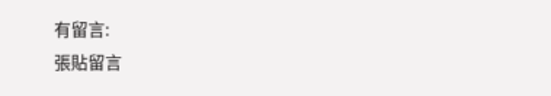有留言:
張貼留言